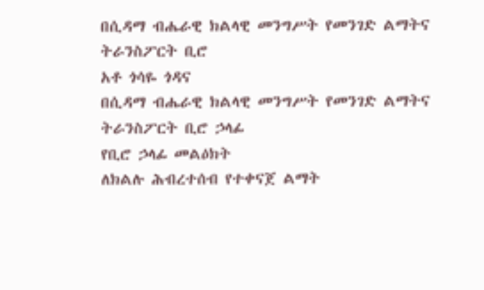በሲዳማ ብሔራዊ ክልላዊ መንግሥት የመንገድ ልማትና ትራንስፖርት ቢሮ
አቶ ጎሳዬ ጎዳና
በሲዳማ ብሔራዊ ክልላዊ መንግሥት የመንገድ ልማትና ትራንስፖርት ቢሮ ኃላፊ
የቢሮ ኃላፊ መልዕክት
ለክልሉ ሕብረተሰብ የተቀናጀ ልማት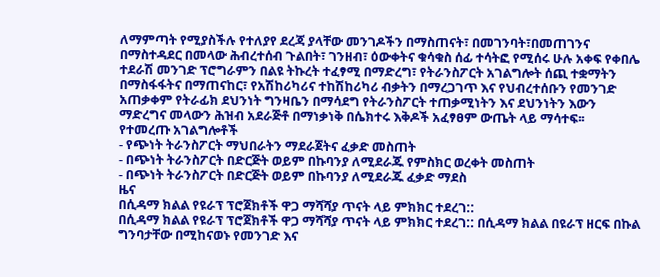ለማምጣት የሚያስችሉ የተለያየ ደረጃ ያላቸው መንገዶችን በማስጠናት፣ በመገንባት፣በመጠገንና በማስተዳደር በመላው ሕብረተሰብ ጉልበት፣ ገንዘብ፣ ዕውቀትና ቁሳቁስ ሰፊ ተሳትፎ የሚሰሩ ሁሉ አቀፍ የቀበሌ ተደራሽ መንገድ ፕሮግራምን በልዩ ትኩረት ተፈፃሚ በማድረግ፣ የትራንስፖርት አገልግሎት ሰጪ ተቋማትን በማስፋፋትና በማጠናከር፣ የአሽከሪካሪና ተከሽከሪካሪ ብቃትን በማረጋገጥ እና የህብረተሰቡን የመንገድ አጠቃቀም የትራፊክ ደህንነት ግንዛቤን በማሳደግ የትራንስፖርት ተጠቃሚነትን እና ደህንነትን እውን ማድረግና መላውን ሕዝብ አደራጅቶ በማነቃነቅ በሴክተሩ እቅዶች አፈፃፀም ውጤት ላይ ማሳተፍ፡፡
የተመረጡ አገልግሎቶች
- የጭነት ትራንስፖርት ማህበራትን ማደራጀትና ፈቃድ መስጠት
- በጭነት ትራንስፖርት በድርጅት ወይም በኩባንያ ለሚደራጁ የምስክር ወረቀት መስጠት
- በጭነት ትራንስፖርት በድርጅት ወይም በኩባንያ ለሚደራጁ ፈቃድ ማደስ
ዜና
በሲዳማ ክልል የዩራፕ ፕሮጀክቶች ዋጋ ማሻሻያ ጥናት ላይ ምክክር ተደረገ::
በሲዳማ ክልል የዩራፕ ፕሮጀክቶች ዋጋ ማሻሻያ ጥናት ላይ ምክክር ተደረገ:: በሲዳማ ክልል በዩራፕ ዘርፍ በኩል ግንባታቸው በሚከናወኑ የመንገድ እና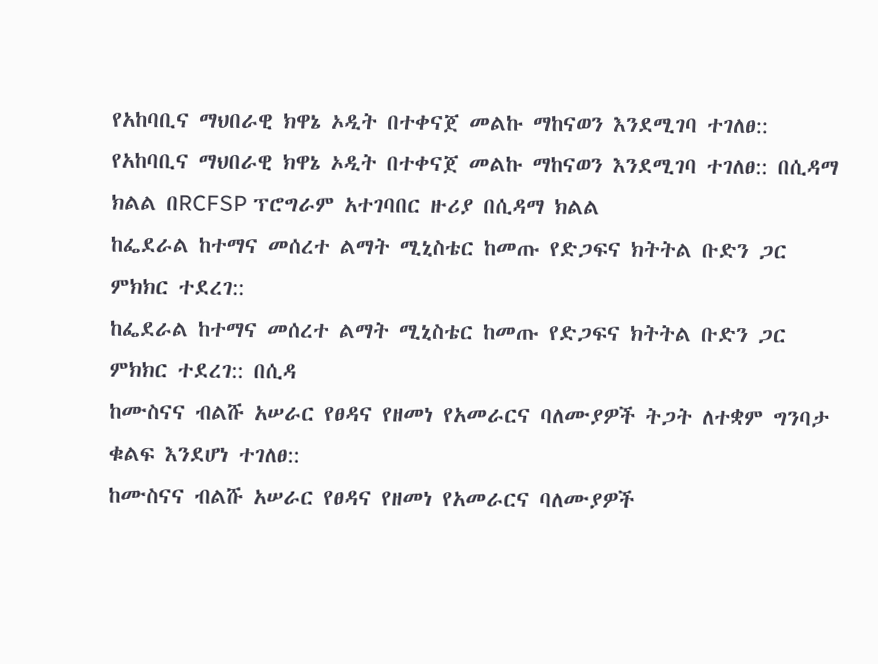የአከባቢና ማህበራዊ ክዋኔ ኦዲት በተቀናጀ መልኩ ማከናወን እንደሚገባ ተገለፀ::
የአከባቢና ማህበራዊ ክዋኔ ኦዲት በተቀናጀ መልኩ ማከናወን እንደሚገባ ተገለፀ:: በሲዳማ ክልል በRCFSP ፕሮግራም አተገባበር ዙሪያ በሲዳማ ክልል
ከፌደራል ከተማና መሰረተ ልማት ሚኒስቴር ከመጡ የድጋፍና ክትትል ቡድን ጋር ምክክር ተደረገ::
ከፌደራል ከተማና መሰረተ ልማት ሚኒስቴር ከመጡ የድጋፍና ክትትል ቡድን ጋር ምክክር ተደረገ:: በሲዳ
ከሙስናና ብልሹ አሠራር የፀዳና የዘመነ የአመራርና ባለሙያዎች ትጋት ለተቋም ግንባታ ቁልፍ እንደሆነ ተገለፀ::
ከሙስናና ብልሹ አሠራር የፀዳና የዘመነ የአመራርና ባለሙያዎች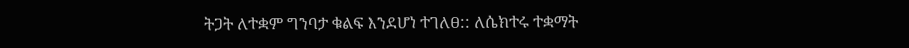ትጋት ለተቋም ግንባታ ቁልፍ እንደሆነ ተገለፀ:: ለሴክተሩ ተቋማት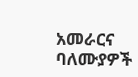አመራርና ባለሙያዎች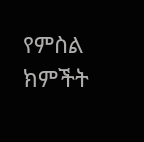የምስል ክምችት